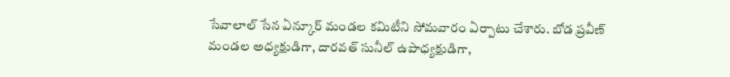సేవాలాల్ సేన ఏన్కూర్ మండల కమిటీని సోమవారం ఏర్పాటు చేశారు. బోడ ప్రవీణ్ మండల అధ్యక్షుడిగా, దారవత్ సునీల్ ఉపాధ్యక్షుడిగా,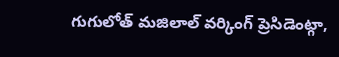గుగులోత్ మజిలాల్ వర్కింగ్ ప్రెసిడెంట్గా,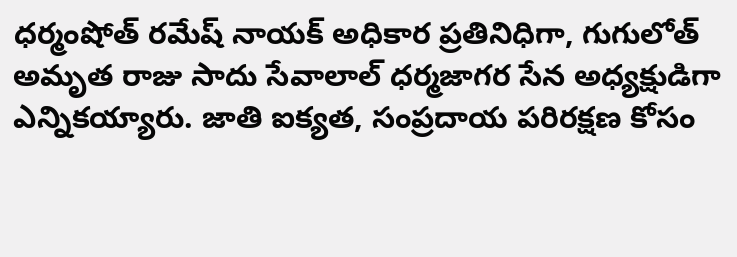ధర్మంషోత్ రమేష్ నాయక్ అధికార ప్రతినిధిగా, గుగులోత్ అమృత రాజు సాదు సేవాలాల్ ధర్మజాగర సేన అధ్యక్షుడిగా ఎన్నికయ్యారు. జాతి ఐక్యత, సంప్రదాయ పరిరక్షణ కోసం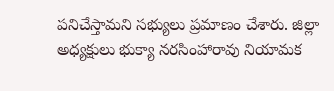పనిచేస్తామని సభ్యులు ప్రమాణం చేశారు. జిల్లా అధ్యక్షులు భుక్యా నరసింహారావు నియామక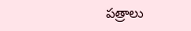పత్రాలు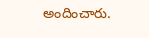అందించారు.